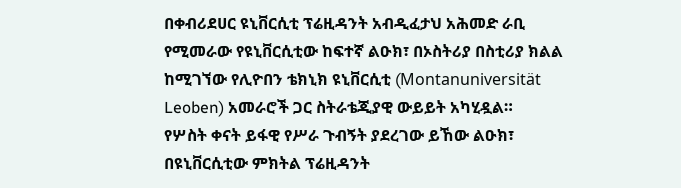በቀብሪደሀር ዩኒቨርሲቲ ፕሬዚዳንት አብዲፈታህ አሕመድ ራቢ የሚመራው የዩኒቨርሲቲው ከፍተኛ ልዑክ፣ በኦስትሪያ በስቲሪያ ክልል ከሚገኘው የሊዮበን ቴክኒክ ዩኒቨርሲቲ (Montanuniversität Leoben) አመራሮች ጋር ስትራቴጂያዊ ውይይት አካሂዷል።
የሦስት ቀናት ይፋዊ የሥራ ጉብኝት ያደረገው ይኸው ልዑክ፣ በዩኒቨርሲቲው ምክትል ፕሬዚዳንት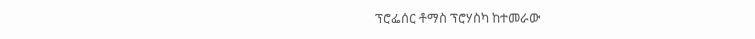ፕሮፌሰር ቶማስ ፕሮሃስካ ከተመራው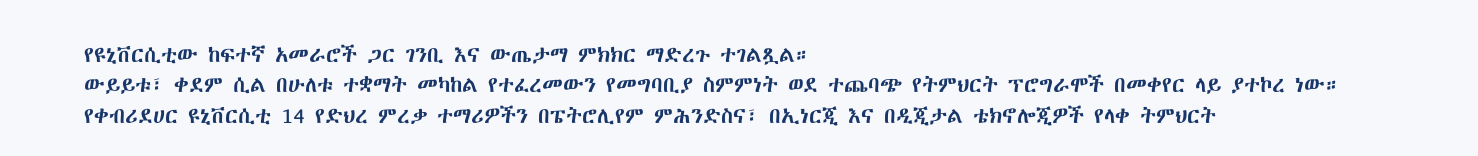የዩኒቨርሲቲው ከፍተኛ አመራሮች ጋር ገንቢ እና ውጤታማ ምክክር ማድረጉ ተገልጿል።
ውይይቱ፣ ቀደም ሲል በሁለቱ ተቋማት መካከል የተፈረመውን የመግባቢያ ስምምነት ወደ ተጨባጭ የትምህርት ፕሮግራሞች በመቀየር ላይ ያተኮረ ነው።
የቀብሪደሀር ዩኒቨርሲቲ 14 የድህረ ምረቃ ተማሪዎችን በፔትሮሊየም ምሕንድስና፣ በኢነርጂ እና በዲጂታል ቴክኖሎጂዎች የላቀ ትምህርት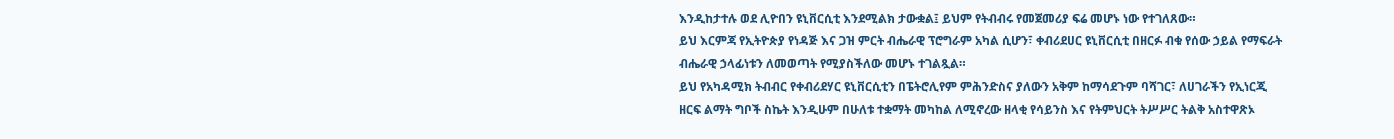እንዲከታተሉ ወደ ሊዮበን ዩኒቨርሲቲ እንደሚልክ ታውቋል፤ ይህም የትብብሩ የመጀመሪያ ፍሬ መሆኑ ነው የተገለጸው።
ይህ እርምጃ የኢትዮጵያ የነዳጅ እና ጋዝ ምርት ብሔራዊ ፕሮግራም አካል ሲሆን፣ ቀብሪደሀር ዩኒቨርሲቲ በዘርፉ ብቁ የሰው ኃይል የማፍራት ብሔራዊ ኃላፊነቱን ለመወጣት የሚያስችለው መሆኑ ተገልጿል።
ይህ የአካዳሚክ ትብብር የቀብሪደሃር ዩኒቨርሲቲን በፔትሮሊየም ምሕንድስና ያለውን አቅም ከማሳደጉም ባሻገር፣ ለሀገራችን የኢነርጂ ዘርፍ ልማት ግቦች ስኬት እንዲሁም በሁለቱ ተቋማት መካከል ለሚኖረው ዘላቂ የሳይንስ እና የትምህርት ትሥሥር ትልቅ አስተዋጽኦ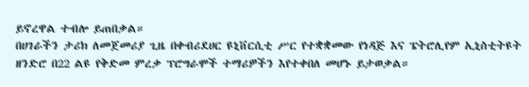ይኖረዋል ተብሎ ይጠበቃል።
በሀገራችን ታሪክ ለመጀመሪያ ጊዜ በቀብሪደሀር ዩኒቨርሲቲ ሥር የተቋቋመው የነዳጅ እና ፔትሮሊየም ኢኒስቲትዩት ዘንድሮ በ22 ልዩ የቅድመ ምረቃ ፕሮግራሞች ተማሪዎችን እየተቀበለ መሆኑ ይታወቃል።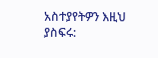አስተያየትዎን እዚህ ያስፍሩ: